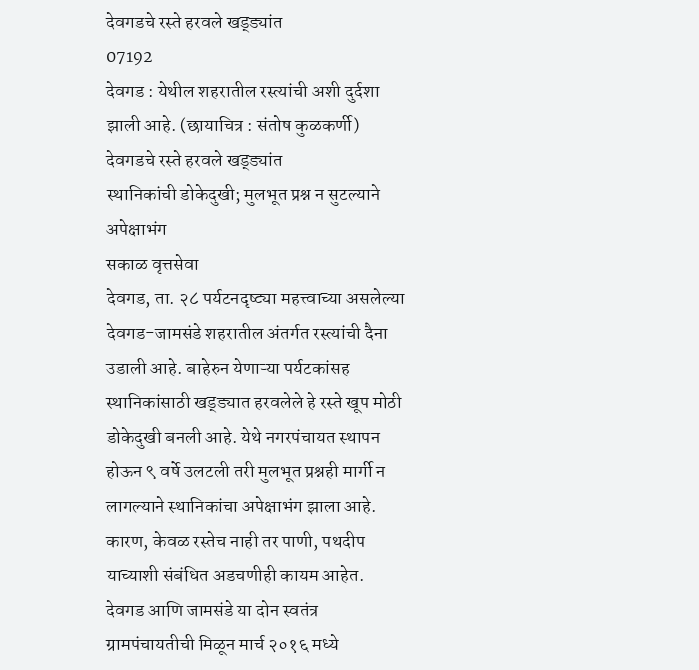देवगडचे रस्ते हरवले खड्ड्यांत
07192
देवगड : येथील शहरातील रस्त्यांची अशी दुर्दशा झाली आहे. (छायाचित्र : संतोष कुळकर्णी)
देवगडचे रस्ते हरवले खड्ड्यांत
स्थानिकांची डोकेदुखी; मुलभूत प्रश्न न सुटल्याने अपेक्षाभंग
सकाळ वृत्तसेवा
देवगड, ता. २८ पर्यटनदृष्ट्या महत्त्वाच्या असलेल्या देवगड-जामसंडे शहरातील अंतर्गत रस्त्यांची दैना उडाली आहे. बाहेरुन येणाऱ्या पर्यटकांसह स्थानिकांसाठी खड्ड्यात हरवलेले हे रस्ते खूप मोठी डोकेदुखी बनली आहे. येथे नगरपंचायत स्थापन होऊन ९ वर्षे उलटली तरी मुलभूत प्रश्नही मार्गी न लागल्याने स्थानिकांचा अपेक्षाभंग झाला आहे. कारण, केवळ रस्तेच नाही तर पाणी, पथदीप याच्याशी संबंधित अडचणीही कायम आहेत.
देवगड आणि जामसंडे या दोन स्वतंत्र ग्रामपंचायतीची मिळून मार्च २०१६ मध्ये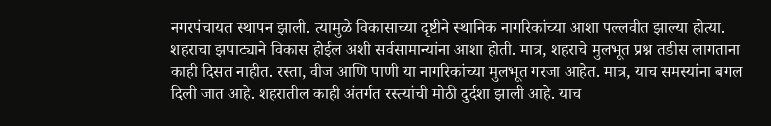नगरपंचायत स्थापन झाली. त्यामुळे विकासाच्या दृष्टीने स्थानिक नागरिकांच्या आशा पल्लवीत झाल्या होत्या. शहराचा झपाट्याने विकास होईल अशी सर्वसामान्यांना आशा होती. मात्र, शहराचे मुलभूत प्रश्न तडीस लागताना काही दिसत नाहीत. रस्ता, वीज आणि पाणी या नागरिकांच्या मुलभूत गरजा आहेत. मात्र, याच समस्यांना बगल दिली जात आहे. शहरातील काही अंतर्गत रस्त्यांची मोठी दुर्दशा झाली आहे. याच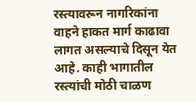रस्त्यावरून नागरिकांना वाहने हाकत मार्ग काढावा लागत असल्याचे दिसून येत आहे. काही भागातील रस्त्यांची मोठी चाळण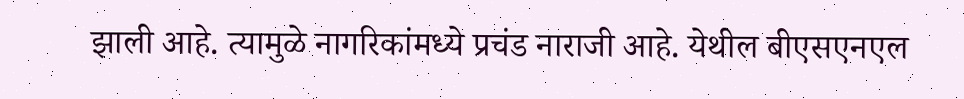झाली आहे. त्यामुळे नागरिकांमध्ये प्रचंड नाराजी आहे. येथील बीएसएनएल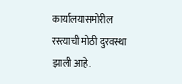कार्यालयासमोरील रस्त्याची मोठी दुरवस्था झाली आहे.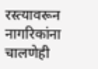रस्त्यावरून नागरिकांना चालणेही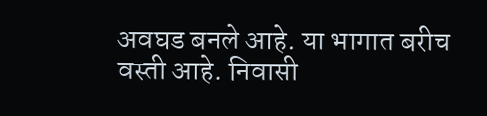अवघड बनले आहे. या भागात बरीच वस्ती आहे. निवासी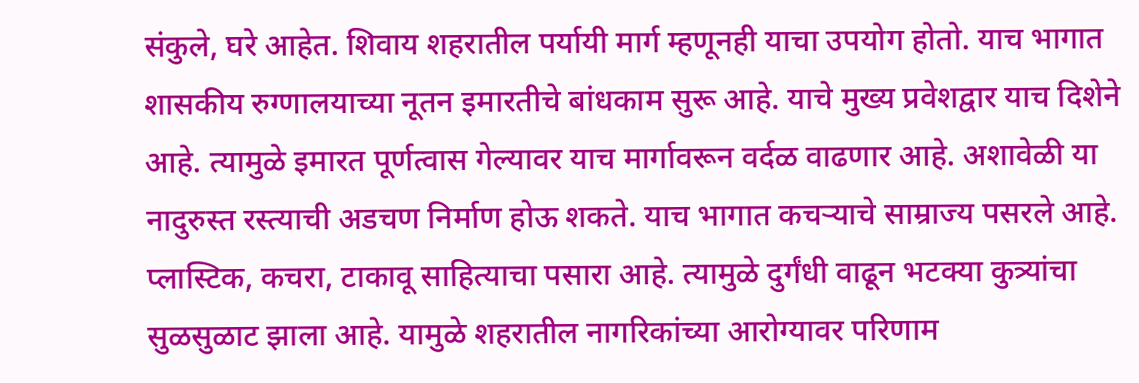संकुले, घरे आहेत. शिवाय शहरातील पर्यायी मार्ग म्हणूनही याचा उपयोग होतो. याच भागात शासकीय रुग्णालयाच्या नूतन इमारतीचे बांधकाम सुरू आहे. याचे मुख्य प्रवेशद्वार याच दिशेने आहे. त्यामुळे इमारत पूर्णत्वास गेल्यावर याच मार्गावरून वर्दळ वाढणार आहे. अशावेळी या नादुरुस्त रस्त्याची अडचण निर्माण होऊ शकते. याच भागात कचऱ्याचे साम्राज्य पसरले आहे. प्लास्टिक, कचरा, टाकावू साहित्याचा पसारा आहे. त्यामुळे दुर्गंधी वाढून भटक्या कुत्र्यांचा सुळसुळाट झाला आहे. यामुळे शहरातील नागरिकांच्या आरोग्यावर परिणाम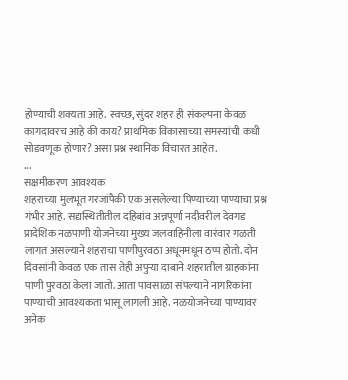होण्याची शक्यता आहे. स्वच्छ, सुंदर शहर ही संकल्पना केवळ कागदावरच आहे की काय? प्राथमिक विकासाच्या समस्यांची कधी सोडवणूक होणार? असा प्रश्न स्थानिक विचारत आहेत.
...
सक्षमीकरण आवश्यक
शहराच्या मुलभूत गरजांपैकी एक असलेल्या पिण्याच्या पाण्याचा प्रश्न गंभीर आहे. सद्यस्थितीतील दहिबांव अन्नपूर्णा नदीवरील देवगड प्रादेशिक नळपाणी योजनेच्या मुख्य जलवाहिनीला वारंवार गळती लागत असल्याने शहराचा पाणीपुरवठा अधूनमधून ठप्प होतो. दोन दिवसांनी केवळ एक तास तेही अपुऱ्या दाबाने शहरातील ग्राहकांना पाणी पुरवठा केला जातो. आता पावसाळा संपल्याने नागरिकांना पाण्याची आवश्यकता भासू लागली आहे. नळयोजनेच्या पाण्यावर अनेक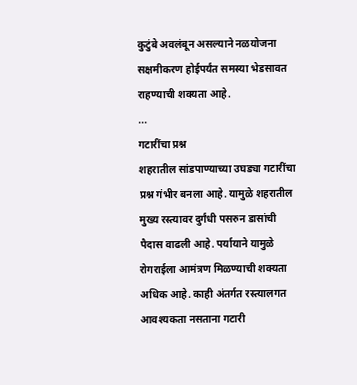कुटुंबे अवलंबून असल्याने नळयोजना सक्षमीकरण होईपर्यंत समस्या भेडसावत राहण्याची शक्यता आहे.
...
गटारींचा प्रश्न
शहरातील सांडपाण्याच्या उघड्या गटारींचा प्रश्न गंभीर बनला आहे. यामुळे शहरातील मुख्य रस्त्यावर दुर्गंधी पसरुन डासांची पैदास वाढली आहे. पर्यायाने यामुळे रोगराईला आमंत्रण मिळण्याची शक्यता अधिक आहे. काही अंतर्गत रस्त्यालगत आवश्यकता नसताना गटारी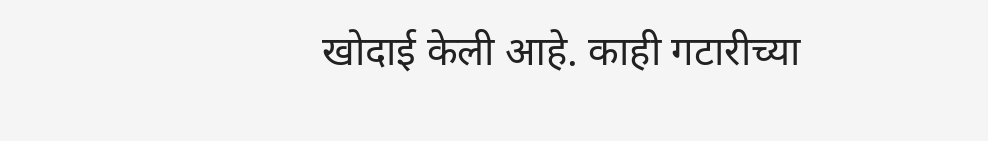खोदाई केली आहे. काही गटारीच्या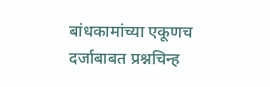बांधकामांच्या एकूणच दर्जाबाबत प्रश्नचिन्ह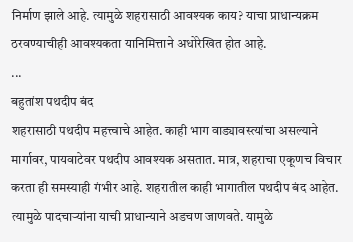निर्माण झाले आहे. त्यामुळे शहरासाठी आवश्यक काय? याचा प्राधान्यक्रम ठरवण्याचीही आवश्यकता यानिमित्ताने अधोरेखित होत आहे.
...
बहुतांश पथदीप बंद
शहरासाठी पथदीप महत्त्वाचे आहेत. काही भाग वाड्यावस्त्यांचा असल्याने मार्गावर, पायवाटेवर पथदीप आवश्यक असतात. मात्र, शहराचा एकूणच विचार करता ही समस्याही गंभीर आहे. शहरातील काही भागातील पथदीप बंद आहेत. त्यामुळे पादचाऱ्यांना याची प्राधान्याने अडचण जाणवते. यामुळे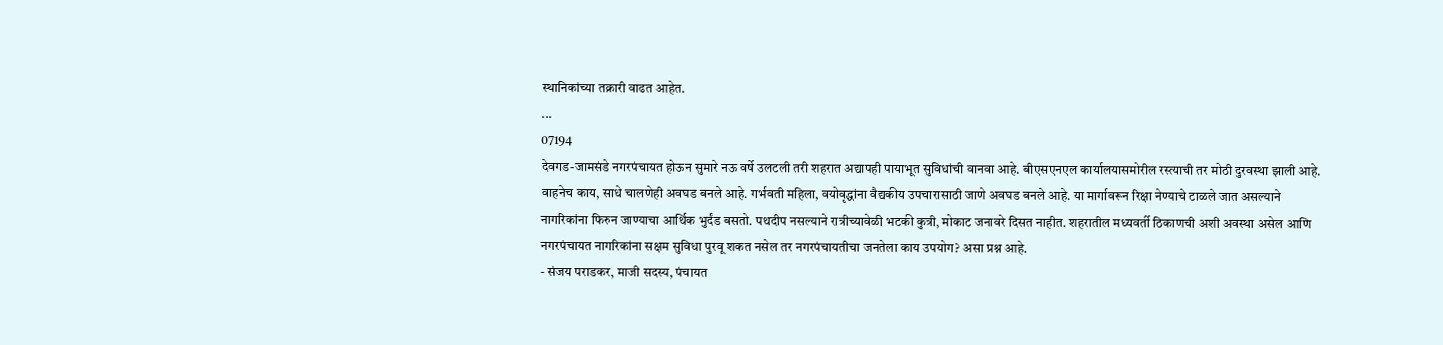स्थानिकांच्या तक्रारी वाढत आहेत.
...
07194
देवगड-जामसंडे नगरपंचायत होऊन सुमारे नऊ वर्षे उलटली तरी शहरात अद्यापही पायाभूत सुविधांची वानवा आहे. बीएसएनएल कार्यालयासमोरील रस्त्याची तर मोठी दुरवस्था झाली आहे. वाहनेच काय, साधे चालणेही अवघड बनले आहे. गर्भवती महिला, वयोवृद्धांना वैद्यकीय उपचारासाठी जाणे अवघड बनले आहे. या मार्गावरून रिक्षा नेण्याचे टाळले जात असल्याने नागरिकांना फिरुन जाण्याचा आर्थिक भुर्दंड बसतो. पथदीप नसल्याने रात्रीच्यावेळी भटकी कुत्री, मोकाट जनावरे दिसत नाहीत. शहरातील मध्यवर्ती ठिकाणची अशी अवस्था असेल आणि नगरपंचायत नागरिकांना सक्षम सुविधा पुरवू शकत नसेल तर नगरपंचायतीचा जनतेला काय उपयोग? असा प्रश्न आहे.
- संजय पराडकर, माजी सदस्य, पंचायत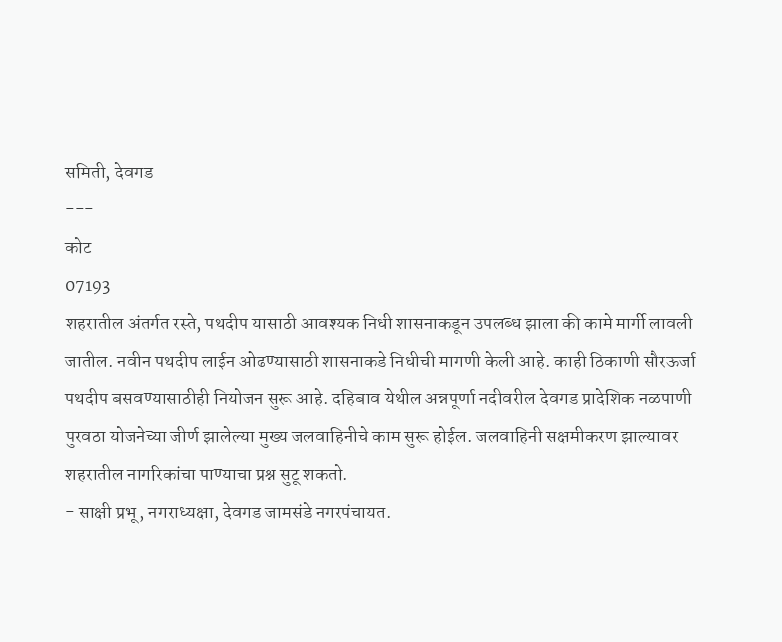समिती, देवगड
---
कोट
07193
शहरातील अंतर्गत रस्ते, पथदीप यासाठी आवश्यक निधी शासनाकडून उपलब्ध झाला की कामे मार्गी लावली जातील. नवीन पथदीप लाईन ओढण्यासाठी शासनाकडे निधीची मागणी केली आहे. काही ठिकाणी सौरऊर्जा पथदीप बसवण्यासाठीही नियोजन सुरू आहे. दहिबाव येथील अन्नपूर्णा नदीवरील देवगड प्रादेशिक नळपाणी पुरवठा योजनेच्या जीर्ण झालेल्या मुख्य जलवाहिनीचे काम सुरू होईल. जलवाहिनी सक्षमीकरण झाल्यावर शहरातील नागरिकांचा पाण्याचा प्रश्न सुटू शकतो.
- साक्षी प्रभू, नगराध्यक्षा, देवगड जामसंडे नगरपंचायत.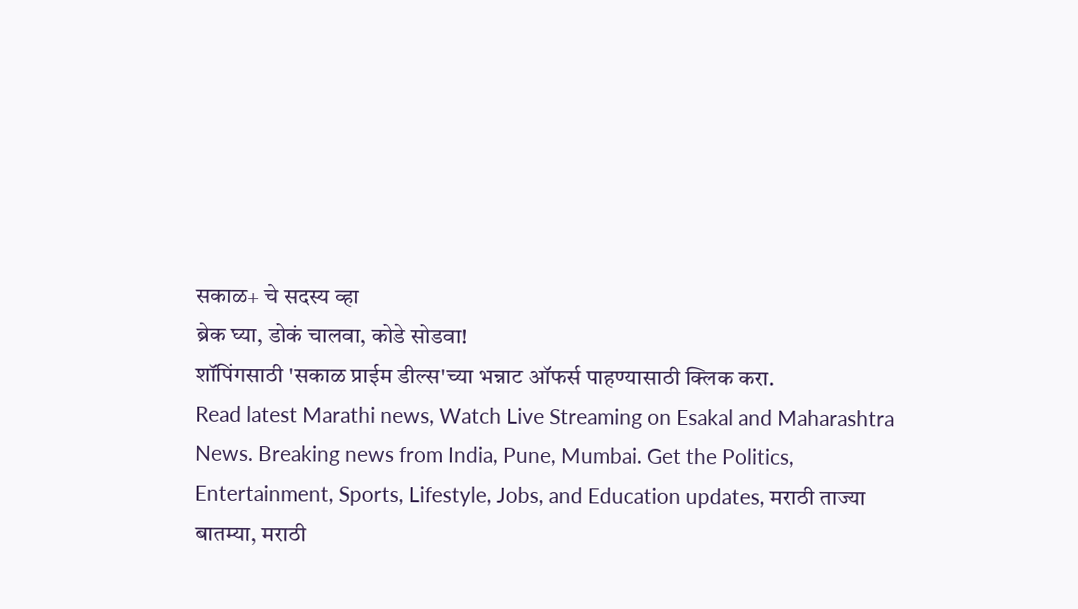सकाळ+ चे सदस्य व्हा
ब्रेक घ्या, डोकं चालवा, कोडे सोडवा!
शॉपिंगसाठी 'सकाळ प्राईम डील्स'च्या भन्नाट ऑफर्स पाहण्यासाठी क्लिक करा.
Read latest Marathi news, Watch Live Streaming on Esakal and Maharashtra News. Breaking news from India, Pune, Mumbai. Get the Politics, Entertainment, Sports, Lifestyle, Jobs, and Education updates, मराठी ताज्या बातम्या, मराठी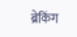ब्रेकिंग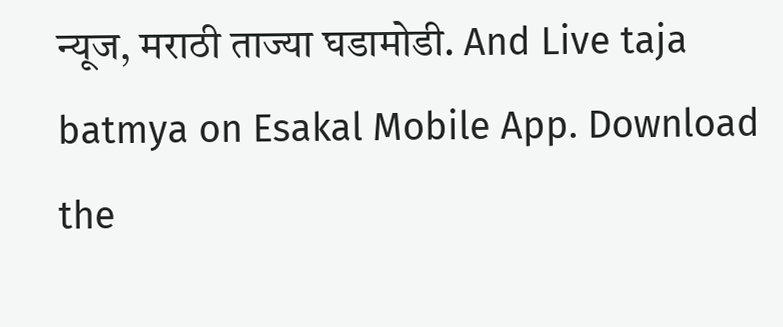न्यूज, मराठी ताज्या घडामोडी. And Live taja batmya on Esakal Mobile App. Download the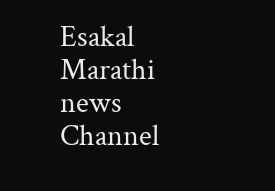Esakal Marathi news Channel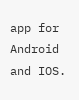app for Android and IOS.